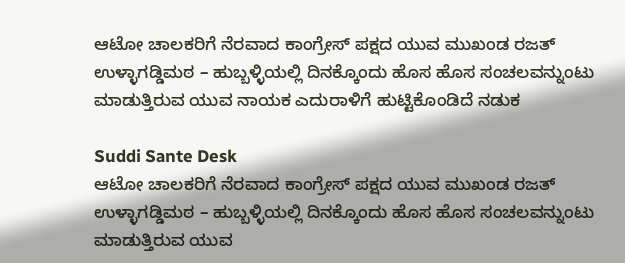ಆಟೋ ಚಾಲಕರಿಗೆ ನೆರವಾದ ಕಾಂಗ್ರೇಸ್ ಪಕ್ಷದ ಯುವ ಮುಖಂಡ ರಜತ್ ಉಳ್ಳಾಗಡ್ಡಿಮಠ – ಹುಬ್ಬಳ್ಳಿಯಲ್ಲಿ ದಿನಕ್ಕೊಂದು ಹೊಸ ಹೊಸ ಸಂಚಲವನ್ನುಂಟು ಮಾಡುತ್ತಿರುವ ಯುವ ನಾಯಕ ಎದುರಾಳಿಗೆ ಹುಟ್ಟಿಕೊಂಡಿದೆ ನಡುಕ

Suddi Sante Desk
ಆಟೋ ಚಾಲಕರಿಗೆ ನೆರವಾದ ಕಾಂಗ್ರೇಸ್ ಪಕ್ಷದ ಯುವ ಮುಖಂಡ ರಜತ್ ಉಳ್ಳಾಗಡ್ಡಿಮಠ – ಹುಬ್ಬಳ್ಳಿಯಲ್ಲಿ ದಿನಕ್ಕೊಂದು ಹೊಸ ಹೊಸ ಸಂಚಲವನ್ನುಂಟು ಮಾಡುತ್ತಿರುವ ಯುವ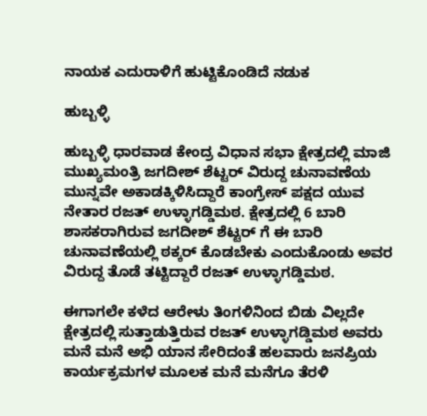ನಾಯಕ ಎದುರಾಳಿಗೆ ಹುಟ್ಟಿಕೊಂಡಿದೆ ನಡುಕ

ಹುಬ್ಬಳ್ಳಿ

ಹುಬ್ಬಳ್ಳಿ ಧಾರವಾಡ ಕೇಂದ್ರ ವಿಧಾನ ಸಭಾ ಕ್ಷೇತ್ರದಲ್ಲಿ ಮಾಜಿ ಮುಖ್ಯಮಂತ್ರಿ ಜಗದೀಶ್ ಶೆಟ್ಟರ್ ವಿರುದ್ದ ಚುನಾವಣೆಯ ಮುನ್ನವೇ ಅಕಾಡಕ್ಕಿಳಿಸಿದ್ದಾರೆ ಕಾಂಗ್ರೇಸ್ ಪಕ್ಷದ ಯುವ ನೇತಾರ ರಜತ್ ಉಳ್ಳಾಗಡ್ಡಿಮಠ. ಕ್ಷೇತ್ರದಲ್ಲಿ 6 ಬಾರಿ ಶಾಸಕರಾಗಿರುವ ಜಗದೀಶ್ ಶೆಟ್ಟರ್ ಗೆ ಈ ಬಾರಿ ಚುನಾವಣೆಯಲ್ಲಿ ಠಕ್ಕರ್ ಕೊಡಬೇಕು ಎಂದುಕೊಂಡು ಅವರ ವಿರುದ್ದ ತೊಡೆ ತಟ್ಟಿದ್ದಾರೆ ರಜತ್ ಉಳ್ಳಾಗಡ್ಡಿಮಠ.

ಈಗಾಗಲೇ ಕಳೆದ ಆರೇಳು ತಿಂಗಳಿನಿಂದ ಬಿಡು ವಿಲ್ಲದೇ ಕ್ಷೇತ್ರದಲ್ಲಿ ಸುತ್ತಾಡುತ್ತಿರುವ ರಜತ್ ಉಳ್ಳಾಗಡ್ಡಿಮಠ ಅವರು ಮನೆ ಮನೆ ಅಭಿ ಯಾನ ಸೇರಿದಂತೆ ಹಲವಾರು ಜನಪ್ರಿಯ ಕಾರ್ಯಕ್ರಮಗಳ ಮೂಲಕ ಮನೆ ಮನೆಗೂ ತೆರಳಿ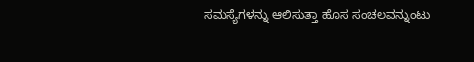ಸಮಸ್ಯೆಗಳನ್ನು ಆಲಿಸುತ್ತಾ ಹೊಸ ಸಂಚಲವನ್ನುಂಟು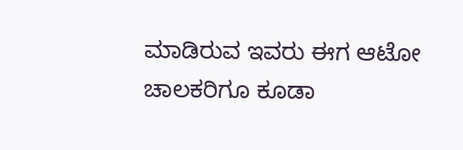ಮಾಡಿರುವ ಇವರು ಈಗ ಆಟೋ ಚಾಲಕರಿಗೂ ಕೂಡಾ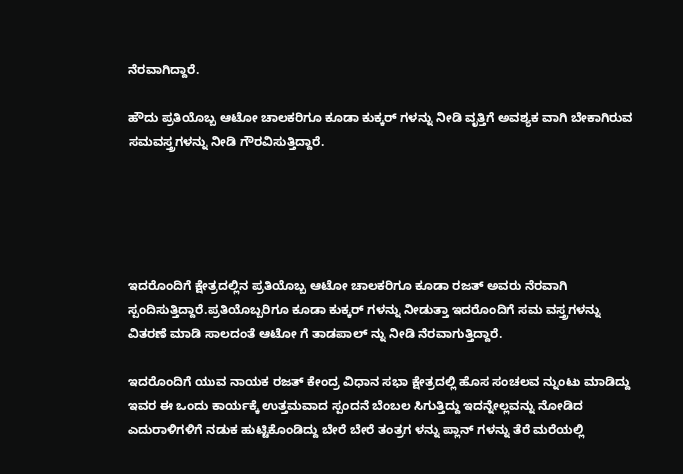ನೆರವಾಗಿದ್ದಾರೆ.

ಹೌದು ಪ್ರತಿಯೊಬ್ಬ ಆಟೋ ಚಾಲಕರಿಗೂ ಕೂಡಾ ಕುಕ್ಕರ್ ಗಳನ್ನು ನೀಡಿ ವೃತ್ತಿಗೆ ಅವಶ್ಯಕ ವಾಗಿ ಬೇಕಾಗಿರುವ ಸಮವಸ್ತ್ರಗಳನ್ನು ನೀಡಿ ಗೌರವಿಸುತ್ತಿದ್ದಾರೆ.





ಇದರೊಂದಿಗೆ ಕ್ಷೇತ್ರದಲ್ಲಿನ ಪ್ರತಿಯೊಬ್ಬ ಆಟೋ ಚಾಲಕರಿಗೂ ಕೂಡಾ ರಜತ್ ಅವರು ನೆರವಾಗಿ ಸ್ಪಂದಿಸುತ್ತಿದ್ದಾರೆ.ಪ್ರತಿಯೊಬ್ಬರಿಗೂ ಕೂಡಾ ಕುಕ್ಕರ್ ಗಳನ್ನು ನೀಡುತ್ತಾ ಇದರೊಂದಿಗೆ ಸಮ ವಸ್ತ್ರಗಳನ್ನು ವಿತರಣೆ ಮಾಡಿ ಸಾಲದಂತೆ ಆಟೋ ಗೆ ತಾಡಪಾಲ್ ನ್ನು ನೀಡಿ ನೆರವಾಗುತ್ತಿದ್ದಾರೆ.

ಇದರೊಂದಿಗೆ ಯುವ ನಾಯಕ ರಜತ್ ಕೇಂದ್ರ ವಿಧಾನ ಸಭಾ ಕ್ಷೇತ್ರದಲ್ಲಿ ಹೊಸ ಸಂಚಲವ ನ್ನುಂಟು ಮಾಡಿದ್ದು ಇವರ ಈ ಒಂದು ಕಾರ್ಯಕ್ಕೆ ಉತ್ತಮವಾದ ಸ್ಪಂದನೆ ಬೆಂಬಲ ಸಿಗುತ್ತಿದ್ದು ಇದನ್ನೇಲ್ಲವನ್ನು ನೋಡಿದ ಎದುರಾಳಿಗಳಿಗೆ ನಡುಕ ಹುಟ್ಟಿಕೊಂಡಿದ್ದು ಬೇರೆ ಬೇರೆ ತಂತ್ರಗ ಳನ್ನು ಪ್ಲಾನ್ ಗಳನ್ನು ತೆರೆ ಮರೆಯಲ್ಲಿ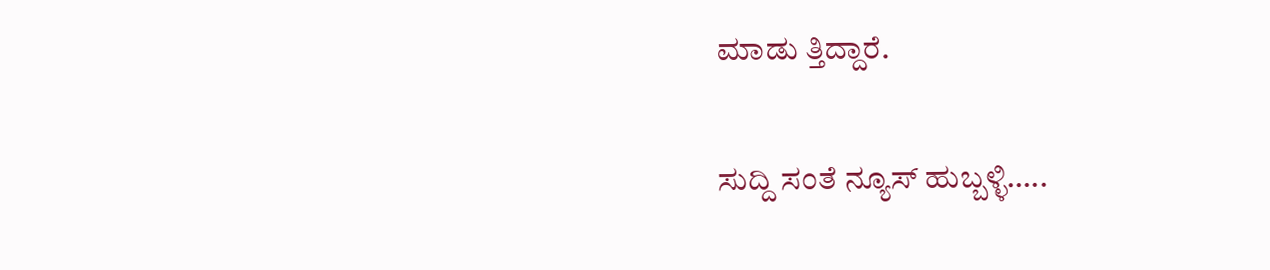ಮಾಡು ತ್ತಿದ್ದಾರೆ.

ಸುದ್ದಿ ಸಂತೆ ನ್ಯೂಸ್ ಹುಬ್ಬಳ್ಳಿ…..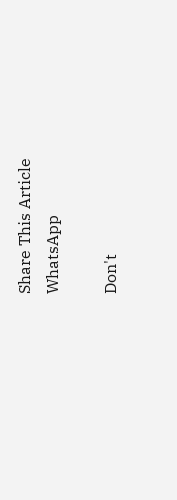Share This Article
WhatsApp

Don't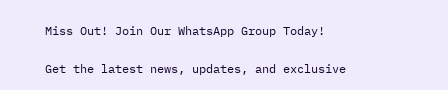Miss Out! Join Our WhatsApp Group Today!

Get the latest news, updates, and exclusive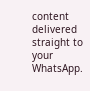content delivered straight to your WhatsApp.